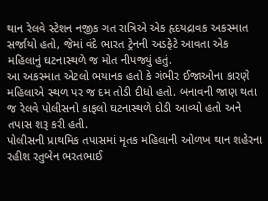થાન રેલવે સ્ટેશન નજીક ગત રાત્રિએ એક હૃદયદ્રાવક અકસ્માત સર્જાયો હતો, જેમાં વંદે ભારત ટ્રેનની અડફેટે આવતા એક મહિલાનું ઘટનાસ્થળે જ મોત નીપજ્યું હતું.
આ અકસ્માત એટલો ભયાનક હતો કે ગંભીર ઈજાઓના કારણે મહિલાએ સ્થળ પર જ દમ તોડી દીધો હતો. બનાવની જાણ થતા જ રેલવે પોલીસનો કાફલો ઘટનાસ્થળે દોડી આવ્યો હતો અને તપાસ શરૂ કરી હતી.
પોલીસની પ્રાથમિક તપાસમાં મૃતક મહિલાની ઓળખ થાન શહેરના રહીશ રતુબેન ભરતભાઈ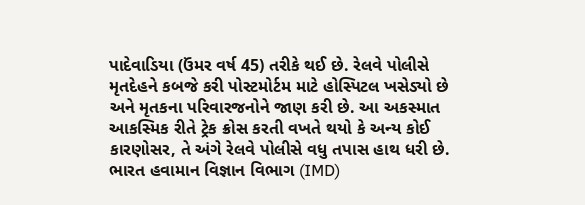પાદેવાડિયા (ઉંમર વર્ષ 45) તરીકે થઈ છે. રેલવે પોલીસે મૃતદેહને કબજે કરી પોસ્ટમોર્ટમ માટે હોસ્પિટલ ખસેડ્યો છે અને મૃતકના પરિવારજનોને જાણ કરી છે. આ અકસ્માત આકસ્મિક રીતે ટ્રેક ક્રોસ કરતી વખતે થયો કે અન્ય કોઈ કારણોસર, તે અંગે રેલવે પોલીસે વધુ તપાસ હાથ ધરી છે.
ભારત હવામાન વિજ્ઞાન વિભાગ (IMD)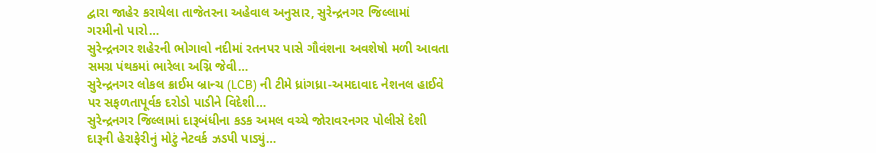દ્વારા જાહેર કરાયેલા તાજેતરના અહેવાલ અનુસાર, સુરેન્દ્રનગર જિલ્લામાં ગરમીનો પારો…
સુરેન્દ્રનગર શહેરની ભોગાવો નદીમાં રતનપર પાસે ગૌવંશના અવશેષો મળી આવતા સમગ્ર પંથકમાં ભારેલા અગ્નિ જેવી…
સુરેન્દ્રનગર લોકલ ક્રાઈમ બ્રાન્ચ (LCB) ની ટીમે ધ્રાંગધ્રા-અમદાવાદ નેશનલ હાઈવે પર સફળતાપૂર્વક દરોડો પાડીને વિદેશી…
સુરેન્દ્રનગર જિલ્લામાં દારૂબંધીના કડક અમલ વચ્ચે જોરાવરનગર પોલીસે દેશી દારૂની હેરાફેરીનું મોટું નેટવર્ક ઝડપી પાડ્યું…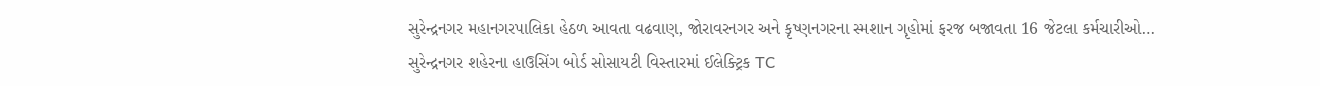સુરેન્દ્રનગર મહાનગરપાલિકા હેઠળ આવતા વઢવાણ, જોરાવરનગર અને કૃષ્ણનગરના સ્મશાન ગૃહોમાં ફરજ બજાવતા 16 જેટલા કર્મચારીઓ…
સુરેન્દ્રનગર શહેરના હાઉસિંગ બોર્ડ સોસાયટી વિસ્તારમાં ઈલેક્ટ્રિક TC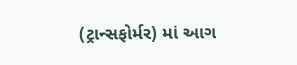(ટ્રાન્સફોર્મર) માં આગ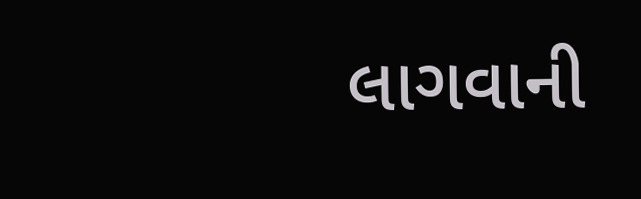લાગવાની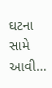ઘટના સામે આવી…